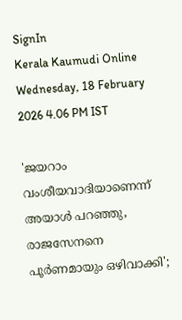SignIn
Kerala Kaumudi Online
Wednesday, 18 February 2026 4.06 PM IST

'ജയറാം വംശീയവാദിയാണെന്ന് അയാൾ പറഞ്ഞു, രാജസേനനെ പൂർണമായും ഒഴിവാക്കി';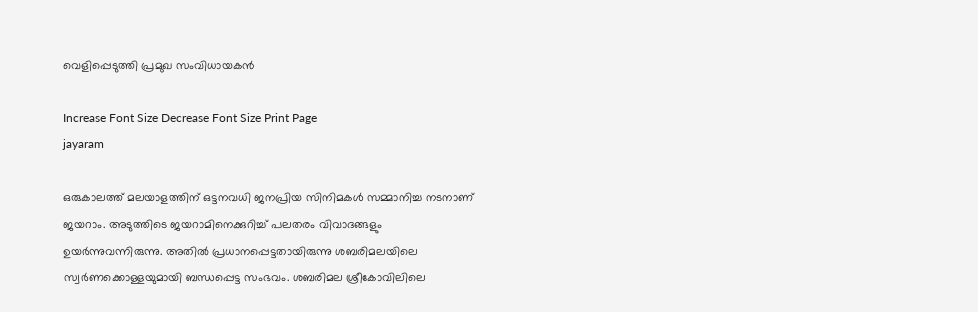വെളിപ്പെടുത്തി പ്രമുഖ സംവിധായകൻ

Increase Font Size Decrease Font Size Print Page
jayaram

ഒരുകാലത്ത് മലയാളത്തിന് ഒട്ടനവധി ജനപ്രിയ സിനിമകൾ സമ്മാനിച്ച നടനാണ് ജയറാം. അടുത്തിടെ ജയറാമിനെക്കുറിച്ച് പലതരം വിവാദങ്ങളും ഉയർന്നുവന്നിരുന്നു. അതിൽ പ്രധാനപ്പെട്ടതായിരുന്നു ശബരിമലയിലെ സ്വർണക്കൊള്ളയുമായി ബന്ധപ്പെട്ട സംഭവം. ശബരിമല ശ്രീകോവിലിലെ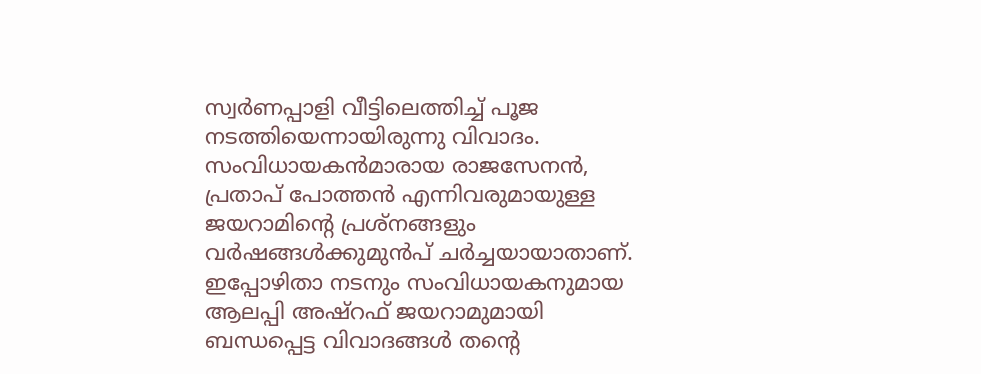സ്വർണപ്പാളി വീട്ടിലെത്തിച്ച് പൂജ നടത്തിയെന്നായിരുന്നു വിവാദം. സംവിധായകൻമാരായ രാജസേനൻ, പ്രതാപ് പോത്തൻ എന്നിവരുമായുള്ള ജയറാമിന്റെ പ്രശ്നങ്ങളും വർഷങ്ങൾക്കുമുൻപ് ചർച്ചയായാതാണ്. ഇപ്പോഴിതാ നടനും സംവിധായകനുമായ ആലപ്പി അഷ്‌റഫ് ജയറാമുമായി ബന്ധപ്പെട്ട വിവാദങ്ങൾ തന്റെ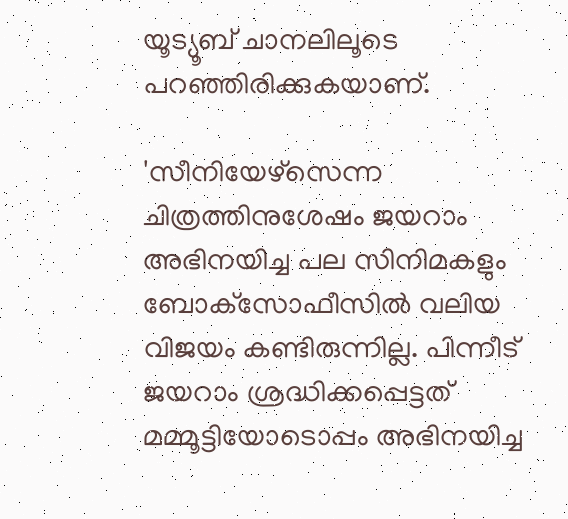യൂട്യൂബ് ചാനലിലൂടെ പറഞ്ഞിരിക്കുകയാണ്.

'സീനിയേഴ്‌സെന്ന ചിത്രത്തിനുശേഷം ജയറാം അഭിനയിച്ച പല സിനിമകളും ബോക്‌സോഫീസിൽ വലിയ വിജയം കണ്ടിരുന്നില്ല. പിന്നീട് ജയറാം ശ്രദ്ധിക്കപ്പെട്ടത് മമ്മൂട്ടിയോടൊപ്പം അഭിനയിച്ച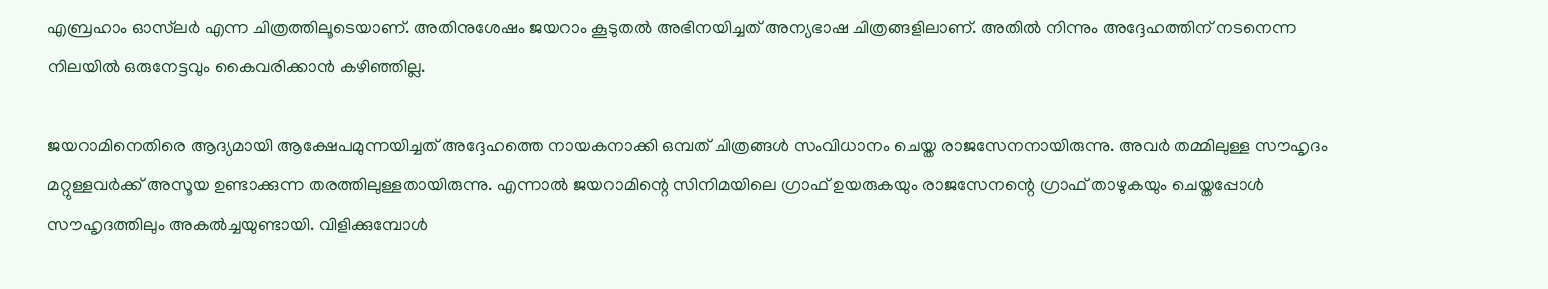എബ്രഹാം ഓസ്‌ലർ എന്ന ചിത്രത്തിലൂടെയാണ്. അതിനുശേഷം ജയറാം കൂടുതൽ അഭിനയിച്ചത് അന്യഭാഷ ചിത്രങ്ങളിലാണ്. അതിൽ നിന്നും അദ്ദേഹത്തിന് നടനെന്ന നിലയിൽ ഒരുനേട്ടവും കൈവരിക്കാൻ കഴിഞ്ഞില്ല.

ജയറാമിനെതിരെ ആദ്യമായി ആക്ഷേപമുന്നയിച്ചത് അദ്ദേഹത്തെ നായകനാക്കി ഒമ്പത് ചിത്രങ്ങൾ സംവിധാനം ചെയ്ത രാജസേനനായിരുന്നു. അവർ തമ്മിലുള്ള സൗഹൃദം മറ്റുള്ളവർക്ക് അസൂയ ഉണ്ടാക്കുന്ന തരത്തിലുള്ളതായിരുന്നു. എന്നാൽ ജയറാമിന്റെ സിനിമയിലെ ഗ്രാഫ് ഉയരുകയും രാജസേനന്റെ ഗ്രാഫ് താഴുകയും ചെയ്തപ്പോൾ സൗഹൃദത്തിലും അകൽച്ചയുണ്ടായി. വിളിക്കുമ്പോൾ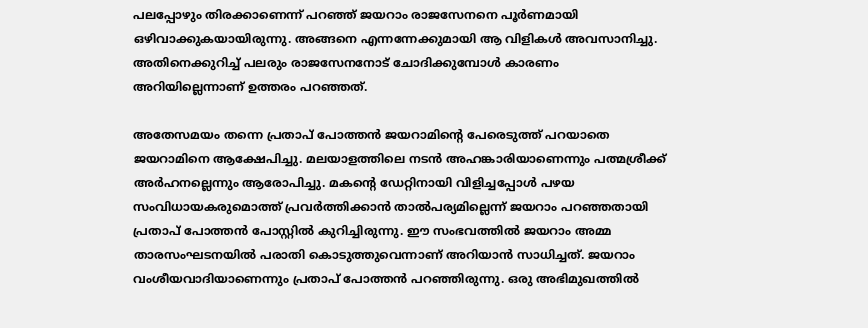പലപ്പോഴും തിരക്കാണെന്ന് പറഞ്ഞ് ജയറാം രാജസേനനെ പൂ‌ർണമായി ഒഴിവാക്കുകയായിരുന്നു. അങ്ങനെ എന്നന്നേക്കുമായി ആ വിളികൾ അവസാനിച്ചു. അതിനെക്കുറിച്ച് പലരും രാജസേനനോട് ചോദിക്കുമ്പോൾ കാരണം അറിയില്ലെന്നാണ് ഉത്തരം പറഞ്ഞത്.

അതേസമയം തന്നെ പ്രതാപ് പോത്തൻ ജയറാമിന്റെ പേരെടുത്ത് പറയാതെ ജയറാമിനെ ആക്ഷേപിച്ചു. മലയാളത്തിലെ നടൻ അഹങ്കാരിയാണെന്നും പത്മശ്രീക്ക് അർഹനല്ലെന്നും ആരോപിച്ചു. മകന്റെ ഡേറ്റിനായി വിളിച്ചപ്പോൾ പഴയ സംവിധായകരുമൊത്ത് പ്രവർത്തിക്കാൻ താൽപര്യമില്ലെന്ന് ജയറാം പറഞ്ഞതായി പ്രതാപ് പോത്തൻ പോസ്റ്റിൽ കുറിച്ചിരുന്നു. ഈ സംഭവത്തിൽ ജയറാം അമ്മ താരസംഘടനയിൽ പരാതി കൊടുത്തുവെന്നാണ് അറിയാൻ സാധിച്ചത്. ജയറാം വംശീയവാദിയാണെന്നും പ്രതാപ് പോത്തൻ പറഞ്ഞിരുന്നു. ഒരു അഭിമുഖത്തിൽ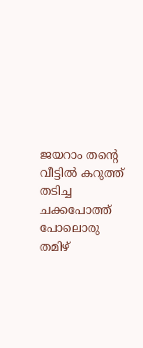ജയറാം തന്റെ വീട്ടിൽ കറുത്ത് തടിച്ച ചക്കപോത്ത് പോലൊരു തമിഴ്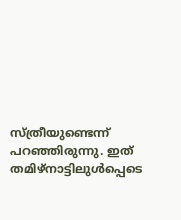സ്ത്രീയുണ്ടെന്ന് പറഞ്ഞിരുന്നു. ഇത് തമിഴ്നാട്ടിലുൾപ്പെടെ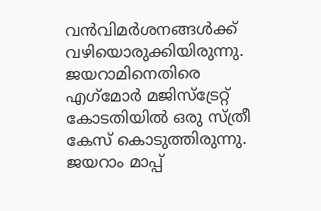വൻവിമർശനങ്ങൾക്ക് വഴിയൊരുക്കിയിരുന്നു. ജയറാമിനെതിരെ എഗ്‌മോർ മജിസ്‌ട്രേറ്റ് കോടതിയിൽ ഒരു സ്ത്രീ കേസ് കൊടുത്തിരുന്നു. ജയറാം മാപ്പ്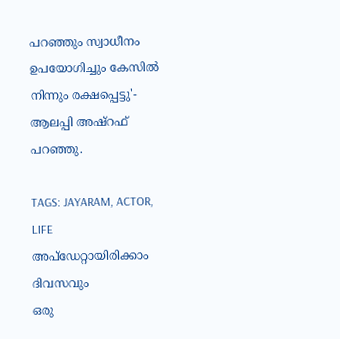പറഞ്ഞും സ്വാധീനം ഉപയോഗിച്ചും കേസിൽ നിന്നും രക്ഷപ്പെട്ടു'- ആലപ്പി അഷ്‌റഫ് പറഞ്ഞു.

TAGS: JAYARAM, ACTOR, LIFE
അപ്ഡേറ്റായിരിക്കാം ദിവസവും
ഒരു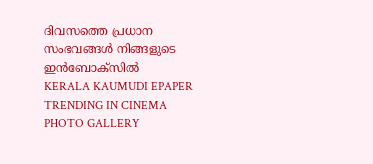ദിവസത്തെ പ്രധാന സംഭവങ്ങൾ നിങ്ങളുടെ ഇൻബോക്സിൽ
KERALA KAUMUDI EPAPER
TRENDING IN CINEMA
PHOTO GALLERY